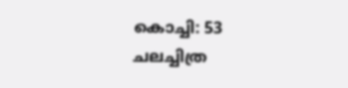കൊച്ചി: 53 ചലച്ചിത്ര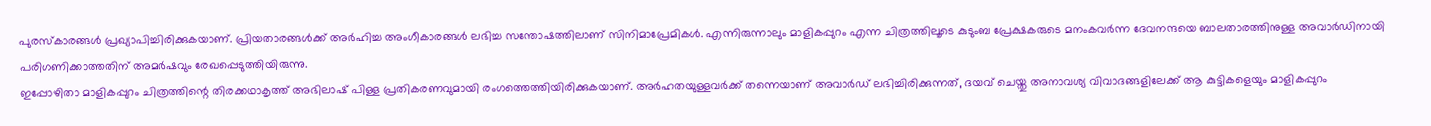പുരസ്കാരങ്ങൾ പ്രഖ്യാപിച്ചിരിക്കുകയാണ്. പ്രിയതാരങ്ങൾക്ക് അർഹിച്ച അംഗീകാരങ്ങൾ ലഭിച്ച സന്തോഷത്തിലാണ് സിനിമാപ്രേമികൾ. എന്നിരുന്നാലും മാളികപ്പുറം എന്ന ചിത്രത്തിലൂടെ കുടുംബ പ്രേക്ഷകരുടെ മനംകവർന്ന ദേവനന്ദയെ ബാലതാരത്തിനുള്ള അവാർഡിനായി പരിഗണിക്കാത്തതിന് അമർഷവും രേഖപ്പെടുത്തിയിരുന്നു.
ഇപ്പോഴിതാ മാളികപ്പുറം ചിത്രത്തിന്റെ തിരക്കഥാകൃത്ത് അഭിലാഷ് പിള്ള പ്രതികരണവുമായി രംഗത്തെത്തിയിരിക്കുകയാണ്. അർഹതയുള്ളവർക്ക് തന്നെയാണ് അവാർഡ് ലഭിച്ചിരിക്കുന്നത്, ദയവ് ചെയ്തു അനാവശ്യ വിവാദങ്ങളിലേക്ക് ആ കുട്ടികളെയും മാളികപ്പുറം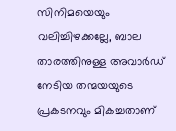സിനിമയെയും വലിച്ചിഴക്കല്ലേ, ബാല താരത്തിനുള്ള അവാർഡ് നേടിയ തന്മയയുടെ പ്രകടനവും മികച്ചതാണ്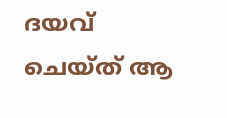ദയവ് ചെയ്ത് ആ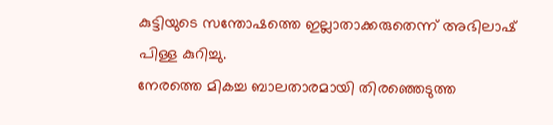കുട്ടിയുടെ സന്തോഷത്തെ ഇല്ലാതാക്കരുതെന്ന് അഭിലാഷ് പിള്ള കുറിച്ചു.
നേരത്തെ മികച്ച ബാലതാരമായി തിരഞ്ഞെടുത്ത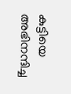കുട്ടിയെ അഭിനന്ദിച്ച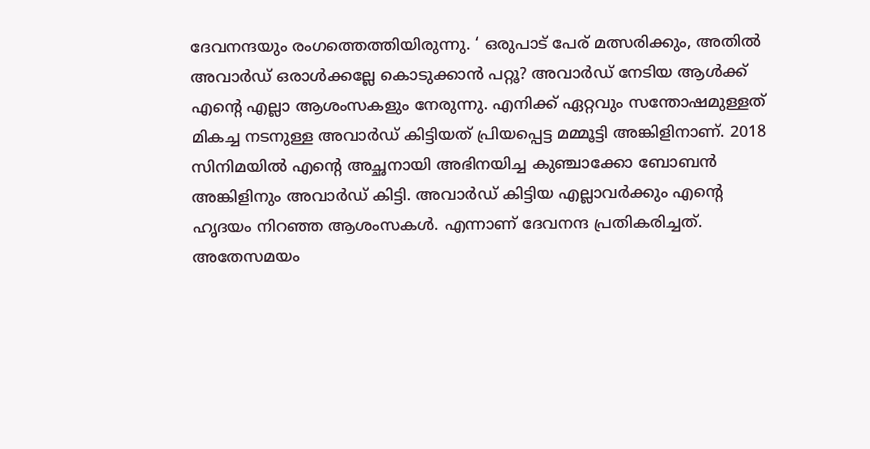ദേവനന്ദയും രംഗത്തെത്തിയിരുന്നു. ‘ ഒരുപാട് പേര് മത്സരിക്കും, അതിൽ അവാർഡ് ഒരാൾക്കല്ലേ കൊടുക്കാൻ പറ്റൂ? അവാർഡ് നേടിയ ആൾക്ക് എന്റെ എല്ലാ ആശംസകളും നേരുന്നു. എനിക്ക് ഏറ്റവും സന്തോഷമുള്ളത് മികച്ച നടനുള്ള അവാർഡ് കിട്ടിയത് പ്രിയപ്പെട്ട മമ്മൂട്ടി അങ്കിളിനാണ്. 2018 സിനിമയിൽ എന്റെ അച്ഛനായി അഭിനയിച്ച കുഞ്ചാക്കോ ബോബൻ അങ്കിളിനും അവാർഡ് കിട്ടി. അവാർഡ് കിട്ടിയ എല്ലാവർക്കും എന്റെ ഹൃദയം നിറഞ്ഞ ആശംസകൾ. എന്നാണ് ദേവനന്ദ പ്രതികരിച്ചത്.
അതേസമയം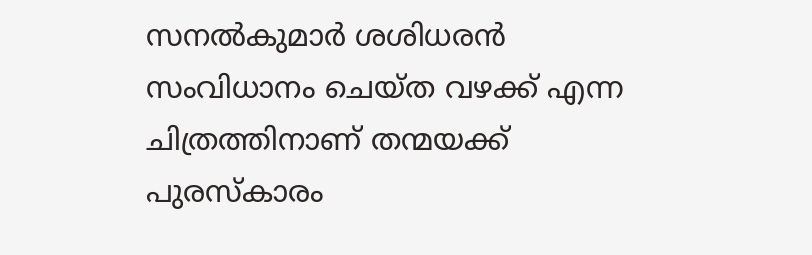സനൽകുമാർ ശശിധരൻ സംവിധാനം ചെയ്ത വഴക്ക് എന്ന ചിത്രത്തിനാണ് തന്മയക്ക് പുരസ്കാരം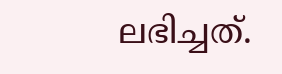ലഭിച്ചത്.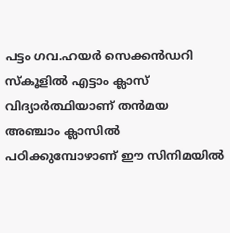പട്ടം ഗവ.ഹയർ സെക്കൻഡറി സ്കൂളിൽ എട്ടാം ക്ലാസ് വിദ്യാർത്ഥിയാണ് തൻമയ അഞ്ചാം ക്ലാസിൽ പഠിക്കുമ്പോഴാണ് ഈ സിനിമയിൽ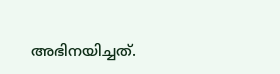അഭിനയിച്ചത്.